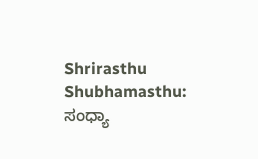Shrirasthu Shubhamasthu: ಸಂಧ್ಯಾ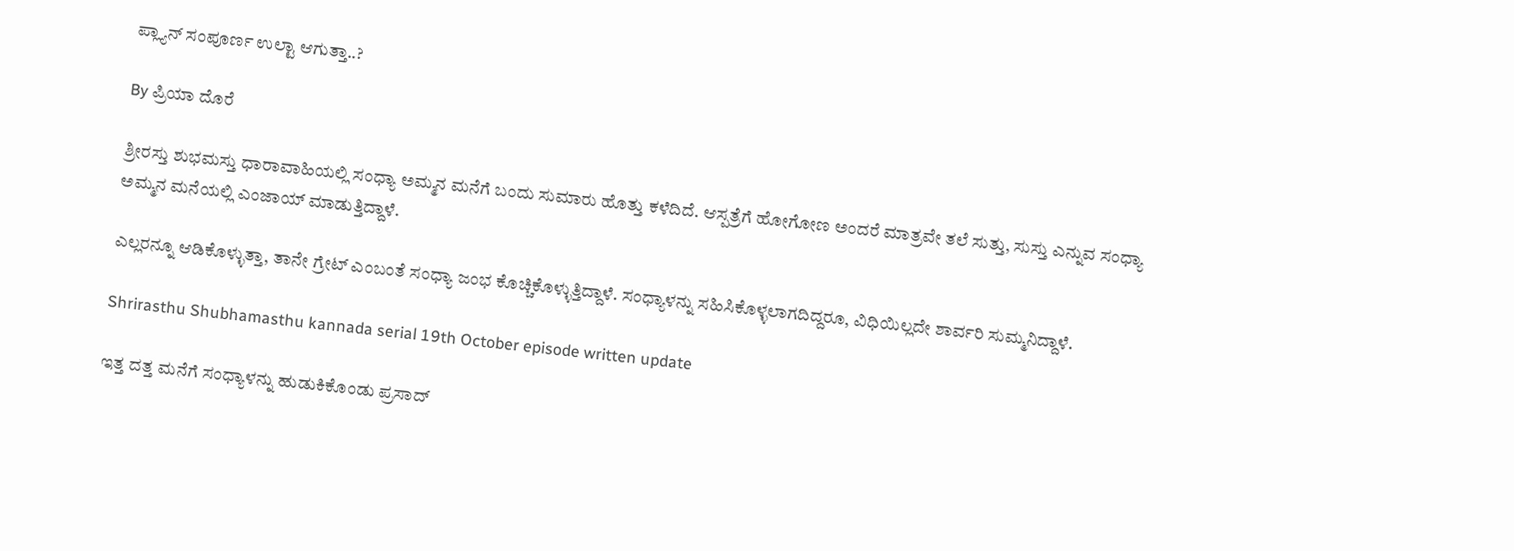ಪ್ಲ್ಯಾನ್ ಸಂಪೂರ್ಣ ಉಲ್ಟಾ ಆಗುತ್ತಾ..?

By ಪ್ರಿಯಾ ದೊರೆ

ಶ್ರೀರಸ್ತು ಶುಭಮಸ್ತು ಧಾರಾವಾಹಿಯಲ್ಲಿ ಸಂಧ್ಯಾ ಅಮ್ಮನ ಮನೆಗೆ ಬಂದು ಸುಮಾರು ಹೊತ್ತು ಕಳೆದಿದೆ. ಆಸ್ಪತ್ರೆಗೆ ಹೋಗೋಣ ಅಂದರೆ ಮಾತ್ರವೇ ತಲೆ ಸುತ್ತು, ಸುಸ್ತು ಎನ್ನುವ ಸಂಧ್ಯಾ ಅಮ್ಮನ ಮನೆಯಲ್ಲಿ ಎಂಜಾಯ್ ಮಾಡುತ್ತಿದ್ದಾಳೆ.

ಎಲ್ಲರನ್ನೂ ಆಡಿಕೊಳ್ಳುತ್ತಾ, ತಾನೇ ಗ್ರೇಟ್ ಎಂಬಂತೆ ಸಂಧ್ಯಾ ಜಂಭ ಕೊಚ್ಚಿಕೊಳ್ಳುತ್ತಿದ್ದಾಳೆ. ಸಂಧ್ಯಾಳನ್ನು ಸಹಿಸಿಕೊಳ್ಳಲಾಗದಿದ್ದರೂ, ವಿಧಿಯಿಲ್ಲದೇ ಶಾರ್ವರಿ ಸುಮ್ಮನಿದ್ದಾಳೆ.

Shrirasthu Shubhamasthu kannada serial 19th October episode written update

ಇತ್ತ ದತ್ತ ಮನೆಗೆ ಸಂಧ್ಯಾಳನ್ನು ಹುಡುಕಿಕೊಂಡು ಪ್ರಸಾದ್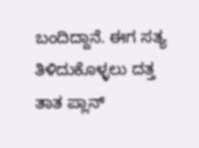ಬಂದಿದ್ದಾನೆ. ಈಗ ಸತ್ಯ ತಿಳಿದುಕೊಳ್ಳಲು ದತ್ತ ತಾತ ಪ್ಲಾನ್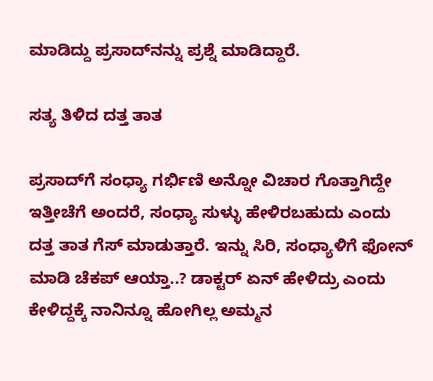ಮಾಡಿದ್ದು ಪ್ರಸಾದ್‌ನನ್ನು ಪ್ರಶ್ನೆ ಮಾಡಿದ್ದಾರೆ.

ಸತ್ಯ ತಿಳಿದ ದತ್ತ ತಾತ

ಪ್ರಸಾದ್‌ಗೆ ಸಂಧ್ಯಾ ಗರ್ಭಿಣಿ ಅನ್ನೋ ವಿಚಾರ ಗೊತ್ತಾಗಿದ್ದೇ ಇತ್ತೀಚೆಗೆ ಅಂದರೆ, ಸಂಧ್ಯಾ ಸುಳ್ಳು ಹೇಳಿರಬಹುದು ಎಂದು ದತ್ತ ತಾತ ಗೆಸ್ ಮಾಡುತ್ತಾರೆ. ಇನ್ನು ಸಿರಿ, ಸಂಧ್ಯಾಳಿಗೆ ಫೋನ್ ಮಾಡಿ ಚೆಕಪ್ ಆಯ್ತಾ..? ಡಾಕ್ಟರ್ ಏನ್ ಹೇಳಿದ್ರು ಎಂದು ಕೇಳಿದ್ದಕ್ಕೆ ನಾನಿನ್ನೂ ಹೋಗಿಲ್ಲ ಅಮ್ಮನ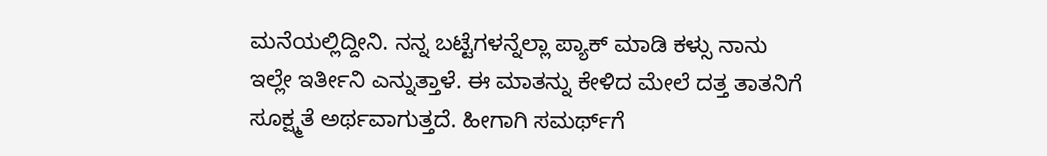ಮನೆಯಲ್ಲಿದ್ದೀನಿ. ನನ್ನ ಬಟ್ಟೆಗಳನ್ನೆಲ್ಲಾ ಪ್ಯಾಕ್ ಮಾಡಿ ಕಳ್ಸು ನಾನು ಇಲ್ಲೇ ಇರ್ತೀನಿ ಎನ್ನುತ್ತಾಳೆ. ಈ ಮಾತನ್ನು ಕೇಳಿದ ಮೇಲೆ ದತ್ತ ತಾತನಿಗೆ ಸೂಕ್ಷ್ಮತೆ ಅರ್ಥವಾಗುತ್ತದೆ. ಹೀಗಾಗಿ ಸಮರ್ಥ್‌ಗೆ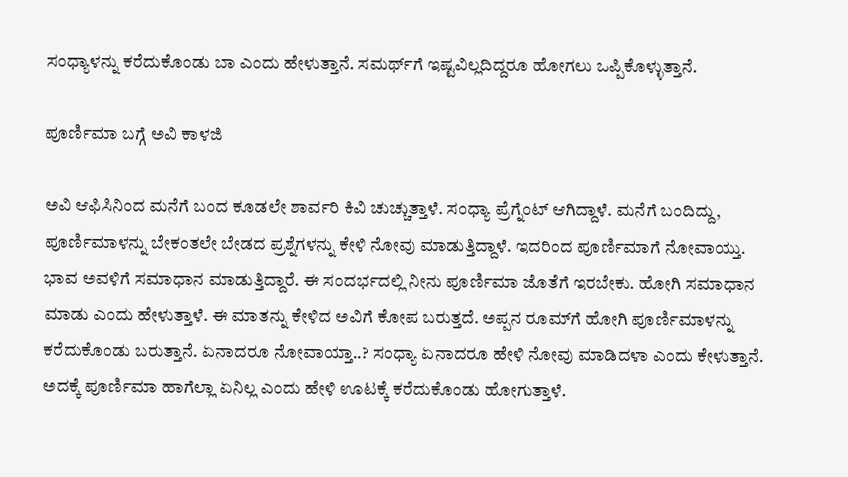ಸಂಧ್ಯಾಳನ್ನು ಕರೆದುಕೊಂಡು ಬಾ ಎಂದು ಹೇಳುತ್ತಾನೆ. ಸಮರ್ಥ್‌ಗೆ ಇಷ್ಟವಿಲ್ಲದಿದ್ದರೂ ಹೋಗಲು ಒಪ್ಪಿಕೊಳ್ಳುತ್ತಾನೆ.

ಪೂರ್ಣಿಮಾ ಬಗ್ಗೆ ಅವಿ ಕಾಳಜಿ

ಅವಿ ಆಫಿಸಿನಿಂದ ಮನೆಗೆ ಬಂದ ಕೂಡಲೇ ಶಾರ್ವರಿ ಕಿವಿ ಚುಚ್ಚುತ್ತಾಳೆ. ಸಂಧ್ಯಾ ಪ್ರೆಗ್ನೆಂಟ್ ಆಗಿದ್ದಾಳೆ. ಮನೆಗೆ ಬಂದಿದ್ದು, ಪೂರ್ಣಿಮಾಳನ್ನು ಬೇಕಂತಲೇ ಬೇಡದ ಪ್ರಶ್ನೆಗಳನ್ನು ಕೇಳಿ ನೋವು ಮಾಡುತ್ತಿದ್ದಾಳೆ. ಇದರಿಂದ ಪೂರ್ಣಿಮಾಗೆ ನೋವಾಯ್ತು. ಭಾವ ಅವಳಿಗೆ ಸಮಾಧಾನ ಮಾಡುತ್ತಿದ್ದಾರೆ. ಈ ಸಂದರ್ಭದಲ್ಲಿ ನೀನು ಪೂರ್ಣಿಮಾ ಜೊತೆಗೆ ಇರಬೇಕು. ಹೋಗಿ ಸಮಾಧಾನ ಮಾಡು ಎಂದು ಹೇಳುತ್ತಾಳೆ. ಈ ಮಾತನ್ನು ಕೇಳಿದ ಅವಿಗೆ ಕೋಪ ಬರುತ್ತದೆ. ಅಪ್ಪನ ರೂಮ್‌ಗೆ ಹೋಗಿ ಪೂರ್ಣಿಮಾಳನ್ನು ಕರೆದುಕೊಂಡು ಬರುತ್ತಾನೆ. ಏನಾದರೂ ನೋವಾಯ್ತಾ..? ಸಂಧ್ಯಾ ಏನಾದರೂ ಹೇಳಿ ನೋವು ಮಾಡಿದಳಾ ಎಂದು ಕೇಳುತ್ತಾನೆ. ಅದಕ್ಕೆ ಪೂರ್ಣಿಮಾ ಹಾಗೆಲ್ಲಾ ಏನಿಲ್ಲ ಎಂದು ಹೇಳಿ ಊಟಕ್ಕೆ ಕರೆದುಕೊಂಡು ಹೋಗುತ್ತಾಳೆ.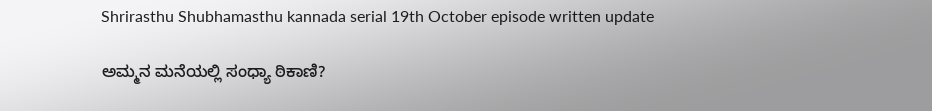Shrirasthu Shubhamasthu kannada serial 19th October episode written update

ಅಮ್ಮನ ಮನೆಯಲ್ಲಿ ಸಂಧ್ಯಾ ಠಿಕಾಣಿ?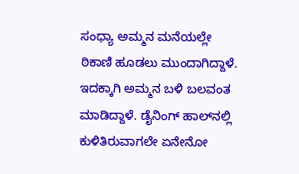ಸಂಧ್ಯಾ ಅಮ್ಮನ ಮನೆಯಲ್ಲೇ ಠಿಕಾಣಿ ಹೂಡಲು ಮುಂದಾಗಿದ್ದಾಳೆ. ಇದಕ್ಕಾಗಿ ಅಮ್ಮನ ಬಳಿ ಬಲವಂತ ಮಾಡಿದ್ದಾಳೆ. ಡೈನಿಂಗ್ ಹಾಲ್‌ನಲ್ಲಿ ಕುಳಿತಿರುವಾಗಲೇ ಏನೇನೋ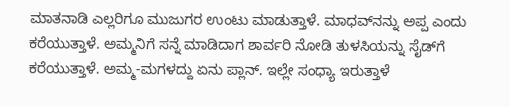ಮಾತನಾಡಿ ಎಲ್ಲರಿಗೂ ಮುಜುಗರ ಉಂಟು ಮಾಡುತ್ತಾಳೆ. ಮಾಧವ್‌ನನ್ನು ಅಪ್ಪ ಎಂದು ಕರೆಯುತ್ತಾಳೆ. ಅಮ್ಮನಿಗೆ ಸನ್ನೆ ಮಾಡಿದಾಗ ಶಾರ್ವರಿ ನೋಡಿ ತುಳಸಿಯನ್ನು ಸೈಡ್‌ಗೆ ಕರೆಯುತ್ತಾಳೆ. ಅಮ್ಮ-ಮಗಳದ್ದು ಏನು ಪ್ಲಾನ್. ಇಲ್ಲೇ ಸಂಧ್ಯಾ ಇರುತ್ತಾಳೆ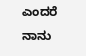ಎಂದರೆ ನಾನು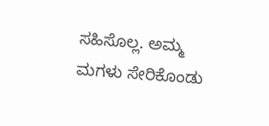ಸಹಿಸೊಲ್ಲ. ಅಮ್ಮ ಮಗಳು ಸೇರಿಕೊಂಡು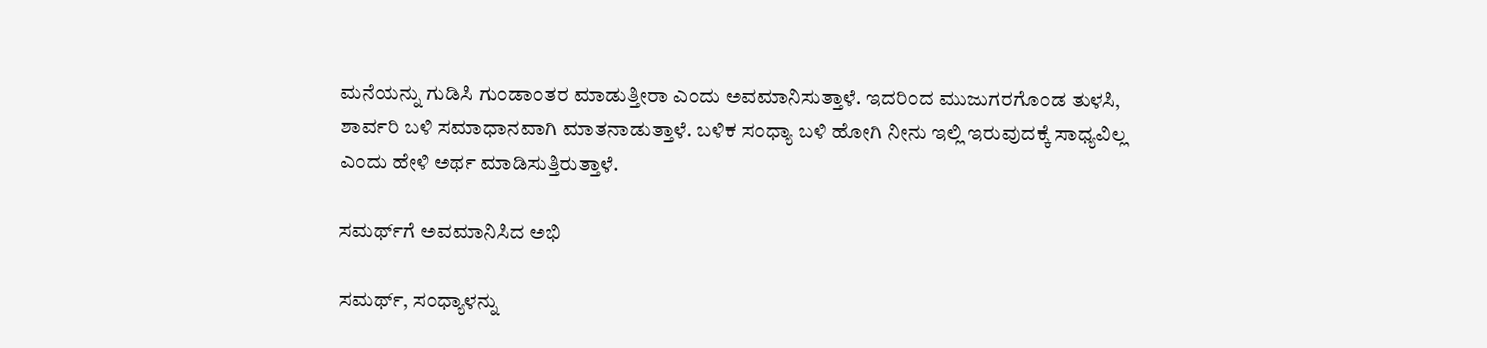ಮನೆಯನ್ನು ಗುಡಿಸಿ ಗುಂಡಾಂತರ ಮಾಡುತ್ತೀರಾ ಎಂದು ಅವಮಾನಿಸುತ್ತಾಳೆ. ಇದರಿಂದ ಮುಜುಗರಗೊಂಡ ತುಳಸಿ, ಶಾರ್ವರಿ ಬಳಿ ಸಮಾಧಾನವಾಗಿ ಮಾತನಾಡುತ್ತಾಳೆ. ಬಳಿಕ ಸಂಧ್ಯಾ ಬಳಿ ಹೋಗಿ ನೀನು ಇಲ್ಲಿ ಇರುವುದಕ್ಕೆ ಸಾಧ್ಯವಿಲ್ಲ ಎಂದು ಹೇಳಿ ಅರ್ಥ ಮಾಡಿಸುತ್ತಿರುತ್ತಾಳೆ.

ಸಮರ್ಥ್‌ಗೆ ಅವಮಾನಿಸಿದ ಅಭಿ

ಸಮರ್ಥ್, ಸಂಧ್ಯಾಳನ್ನು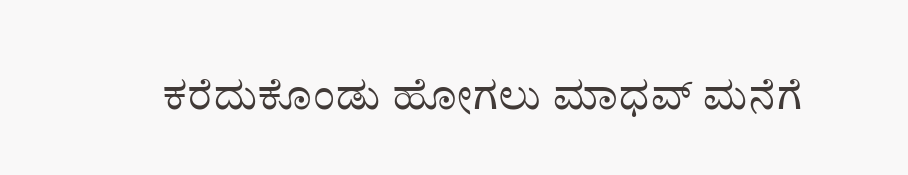ಕರೆದುಕೊಂಡು ಹೋಗಲು ಮಾಧವ್ ಮನೆಗೆ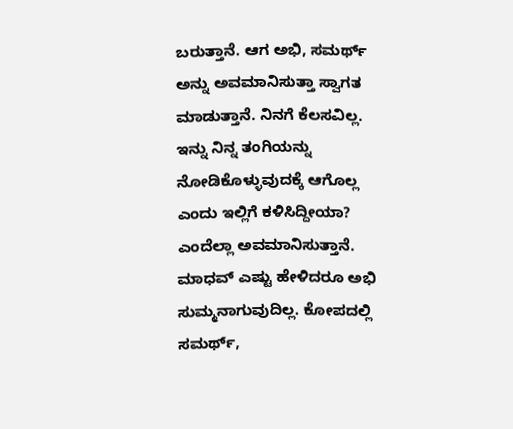ಬರುತ್ತಾನೆ. ಆಗ ಅಭಿ, ಸಮರ್ಥ್ ಅನ್ನು ಅವಮಾನಿಸುತ್ತಾ ಸ್ವಾಗತ ಮಾಡುತ್ತಾನೆ. ನಿನಗೆ ಕೆಲಸವಿಲ್ಲ. ಇನ್ನು ನಿನ್ನ ತಂಗಿಯನ್ನು ನೋಡಿಕೊಳ್ಳುವುದಕ್ಕೆ ಆಗೊಲ್ಲ ಎಂದು ಇಲ್ಲಿಗೆ ಕಳಿಸಿದ್ದೀಯಾ? ಎಂದೆಲ್ಲಾ ಅವಮಾನಿಸುತ್ತಾನೆ. ಮಾಧವ್ ಎಷ್ಟು ಹೇಳಿದರೂ ಅಭಿ ಸುಮ್ಮನಾಗುವುದಿಲ್ಲ. ಕೋಪದಲ್ಲಿ ಸಮರ್ಥ್,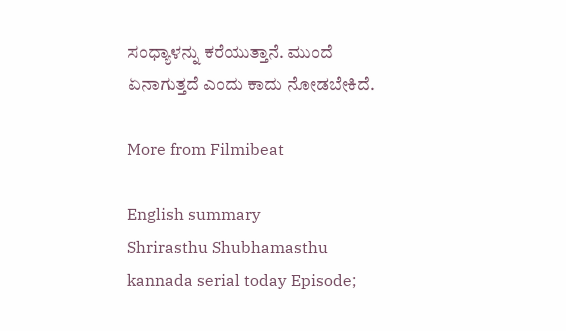ಸಂಧ್ಯಾಳನ್ನು ಕರೆಯುತ್ತಾನೆ. ಮುಂದೆ ಏನಾಗುತ್ತದೆ ಎಂದು ಕಾದು ನೋಡಬೇಕಿದೆ.

More from Filmibeat

English summary
Shrirasthu Shubhamasthu kannada serial today Episode;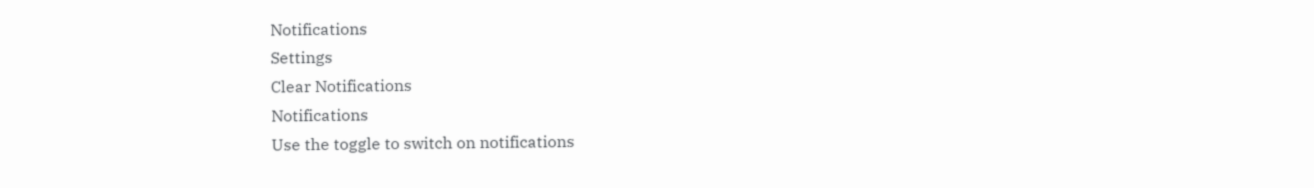Notifications
Settings
Clear Notifications
Notifications
Use the toggle to switch on notifications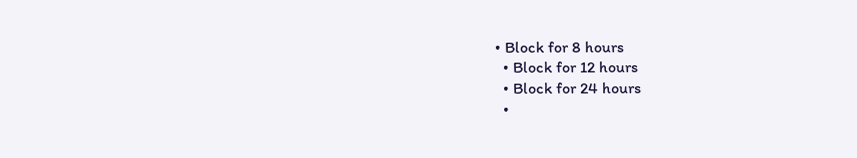• Block for 8 hours
  • Block for 12 hours
  • Block for 24 hours
  •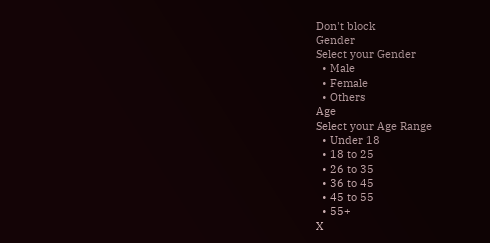Don't block
Gender
Select your Gender
  • Male
  • Female
  • Others
Age
Select your Age Range
  • Under 18
  • 18 to 25
  • 26 to 35
  • 36 to 45
  • 45 to 55
  • 55+
X